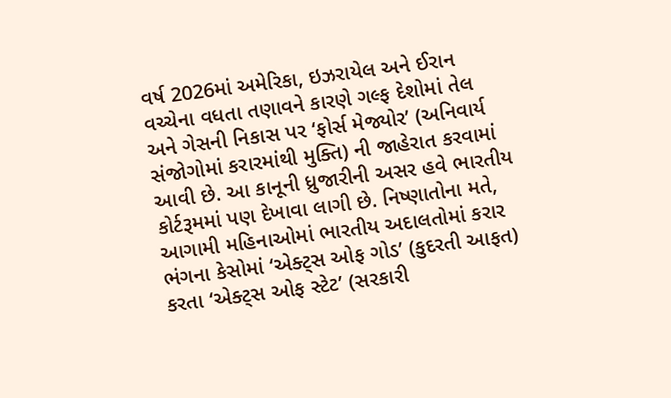વર્ષ 2026માં અમેરિકા, ઇઝરાયેલ અને ઈરાન વચ્ચેના વધતા તણાવને કારણે ગલ્ફ દેશોમાં તેલ અને ગેસની નિકાસ પર ‘ફોર્સ મેજ્યોર’ (અનિવાર્ય સંજોગોમાં કરારમાંથી મુક્તિ) ની જાહેરાત કરવામાં આવી છે. આ કાનૂની ધ્રુજારીની અસર હવે ભારતીય કોર્ટરૂમમાં પણ દેખાવા લાગી છે. નિષ્ણાતોના મતે, આગામી મહિનાઓમાં ભારતીય અદાલતોમાં કરાર ભંગના કેસોમાં ‘એક્ટ્સ ઓફ ગોડ’ (કુદરતી આફત) કરતા ‘એક્ટ્સ ઓફ સ્ટેટ’ (સરકારી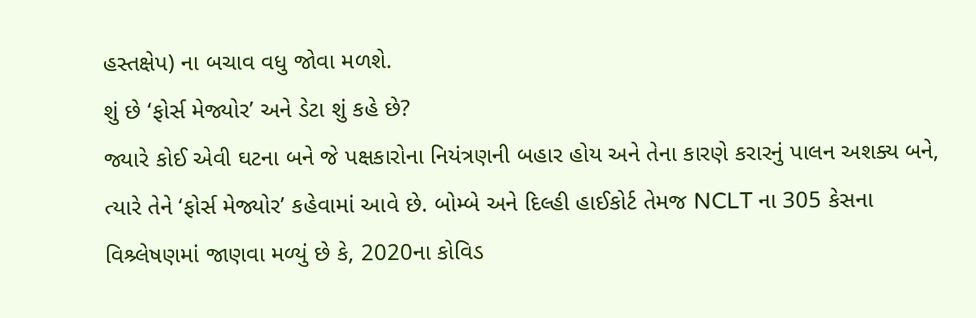હસ્તક્ષેપ) ના બચાવ વધુ જોવા મળશે.
શું છે ‘ફોર્સ મેજ્યોર’ અને ડેટા શું કહે છે?
જ્યારે કોઈ એવી ઘટના બને જે પક્ષકારોના નિયંત્રણની બહાર હોય અને તેના કારણે કરારનું પાલન અશક્ય બને, ત્યારે તેને ‘ફોર્સ મેજ્યોર’ કહેવામાં આવે છે. બોમ્બે અને દિલ્હી હાઈકોર્ટ તેમજ NCLT ના 305 કેસના વિશ્ર્લેષણમાં જાણવા મળ્યું છે કે, 2020ના કોવિડ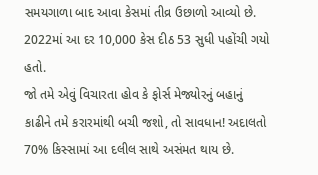સમયગાળા બાદ આવા કેસમાં તીવ્ર ઉછાળો આવ્યો છે. 2022માં આ દર 10,000 કેસ દીઠ 53 સુધી પહોંચી ગયો હતો.
જો તમે એવું વિચારતા હોવ કે ફોર્સ મેજ્યોરનું બહાનું કાઢીને તમે કરારમાંથી બચી જશો, તો સાવધાન! અદાલતો 70% કિસ્સામાં આ દલીલ સાથે અસંમત થાય છે.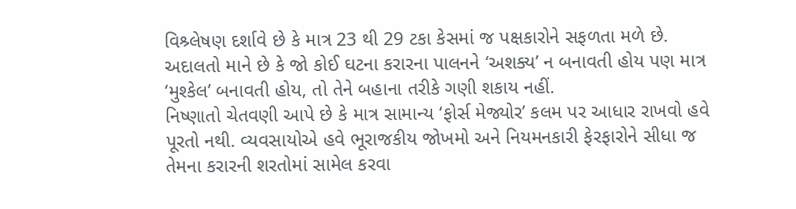વિશ્ર્લેષણ દર્શાવે છે કે માત્ર 23 થી 29 ટકા કેસમાં જ પક્ષકારોને સફળતા મળે છે. અદાલતો માને છે કે જો કોઈ ઘટના કરારના પાલનને ‘અશક્ય’ ન બનાવતી હોય પણ માત્ર ‘મુશ્કેલ’ બનાવતી હોય, તો તેને બહાના તરીકે ગણી શકાય નહીં.
નિષ્ણાતો ચેતવણી આપે છે કે માત્ર સામાન્ય ‘ફોર્સ મેજ્યોર’ કલમ પર આધાર રાખવો હવે પૂરતો નથી. વ્યવસાયોએ હવે ભૂરાજકીય જોખમો અને નિયમનકારી ફેરફારોને સીધા જ તેમના કરારની શરતોમાં સામેલ કરવા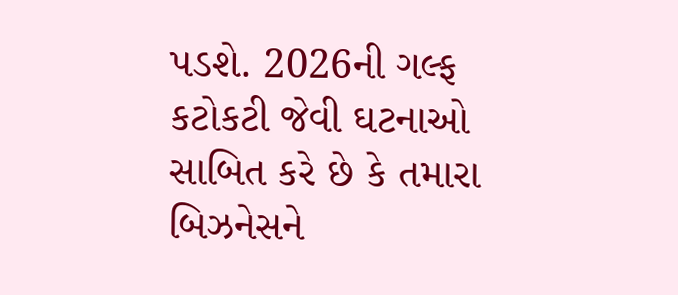પડશે. 2026ની ગલ્ફ કટોકટી જેવી ઘટનાઓ સાબિત કરે છે કે તમારા બિઝનેસને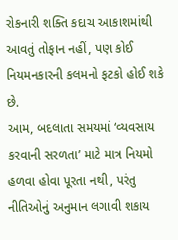રોકનારી શક્તિ કદાચ આકાશમાંથી આવતું તોફાન નહીં, પણ કોઈ નિયમનકારની કલમનો ફટકો હોઈ શકે છે.
આમ, બદલાતા સમયમાં ‘વ્યવસાય કરવાની સરળતા’ માટે માત્ર નિયમો હળવા હોવા પૂરતા નથી, પરંતુ નીતિઓનું અનુમાન લગાવી શકાય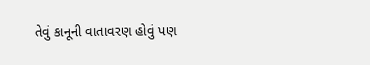તેવું કાનૂની વાતાવરણ હોવું પણ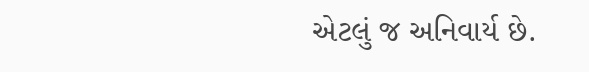એટલું જ અનિવાર્ય છે.